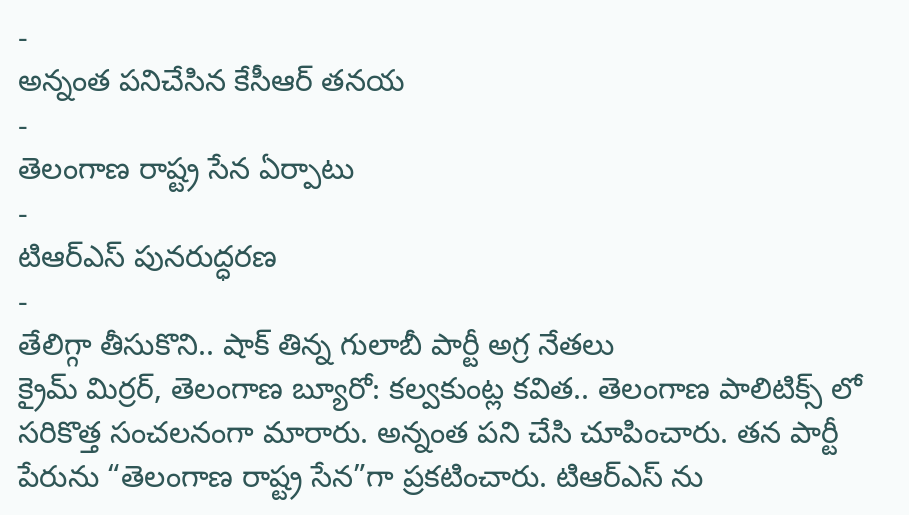-
అన్నంత పనిచేసిన కేసీఆర్ తనయ
-
తెలంగాణ రాష్ట్ర సేన ఏర్పాటు
-
టిఆర్ఎస్ పునరుద్ధరణ
-
తేలిగ్గా తీసుకొని.. షాక్ తిన్న గులాబీ పార్టీ అగ్ర నేతలు
క్రైమ్ మిర్రర్, తెలంగాణ బ్యూరో: కల్వకుంట్ల కవిత.. తెలంగాణ పాలిటిక్స్ లో సరికొత్త సంచలనంగా మారారు. అన్నంత పని చేసి చూపించారు. తన పార్టీ పేరును “తెలంగాణ రాష్ట్ర సేన”గా ప్రకటించారు. టిఆర్ఎస్ ను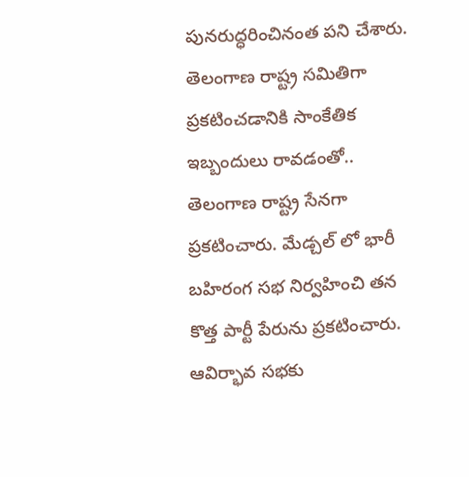పునరుద్ధరించినంత పని చేశారు. తెలంగాణ రాష్ట్ర సమితిగా ప్రకటించడానికి సాంకేతిక ఇబ్బందులు రావడంతో.. తెలంగాణ రాష్ట్ర సేనగా ప్రకటించారు. మేడ్చల్ లో భారీ బహిరంగ సభ నిర్వహించి తన కొత్త పార్టీ పేరును ప్రకటించారు. ఆవిర్భావ సభకు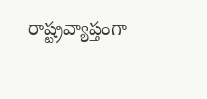రాష్ట్రవ్యాప్తంగా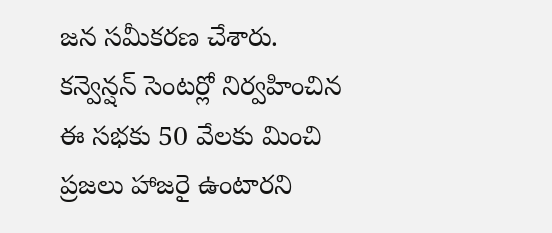జన సమీకరణ చేశారు. కన్వెన్షన్ సెంటర్లో నిర్వహించిన ఈ సభకు 50 వేలకు మించి ప్రజలు హాజరై ఉంటారని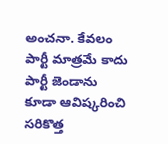అంచనా. కేవలం పార్టీ మాత్రమే కాదు పార్టీ జెండాను కూడా ఆవిష్కరించి సరికొత్త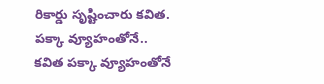రికార్డు సృష్టించారు కవిత.
పక్కా వ్యూహంతోనే..
కవిత పక్కా వ్యూహంతోనే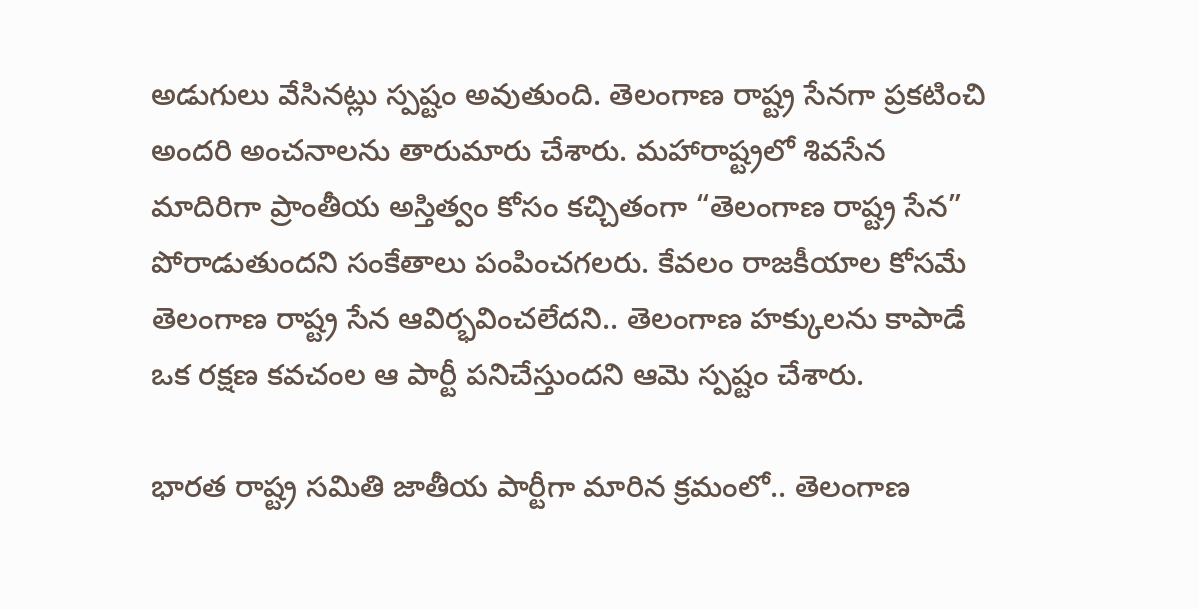అడుగులు వేసినట్లు స్పష్టం అవుతుంది. తెలంగాణ రాష్ట్ర సేనగా ప్రకటించి అందరి అంచనాలను తారుమారు చేశారు. మహారాష్ట్రలో శివసేన మాదిరిగా ప్రాంతీయ అస్తిత్వం కోసం కచ్చితంగా “తెలంగాణ రాష్ట్ర సేన” పోరాడుతుందని సంకేతాలు పంపించగలరు. కేవలం రాజకీయాల కోసమే తెలంగాణ రాష్ట్ర సేన ఆవిర్భవించలేదని.. తెలంగాణ హక్కులను కాపాడే ఒక రక్షణ కవచంల ఆ పార్టీ పనిచేస్తుందని ఆమె స్పష్టం చేశారు.

భారత రాష్ట్ర సమితి జాతీయ పార్టీగా మారిన క్రమంలో.. తెలంగాణ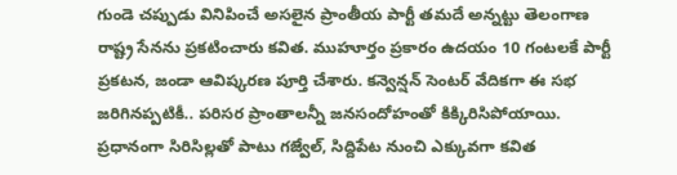గుండె చప్పుడు వినిపించే అసలైన ప్రాంతీయ పార్టీ తమదే అన్నట్టు తెలంగాణ రాష్ట్ర సేనను ప్రకటించారు కవిత. ముహూర్తం ప్రకారం ఉదయం 10 గంటలకే పార్టీ ప్రకటన, జండా ఆవిష్కరణ పూర్తి చేశారు. కన్వెన్షన్ సెంటర్ వేదికగా ఈ సభ జరిగినప్పటికీ.. పరిసర ప్రాంతాలన్నీ జనసందోహంతో కిక్కిరిసిపోయాయి. ప్రధానంగా సిరిసిల్లతో పాటు గజ్వేల్, సిద్దిపేట నుంచి ఎక్కువగా కవిత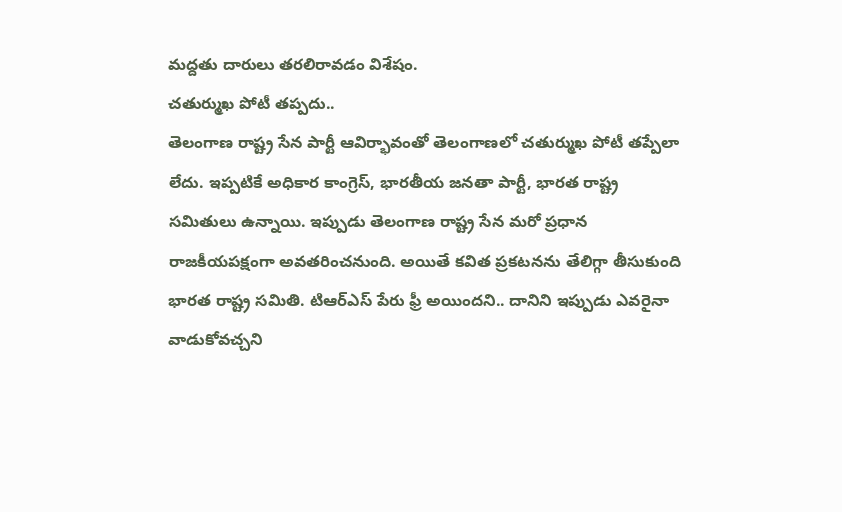మద్దతు దారులు తరలిరావడం విశేషం.
చతుర్ముఖ పోటీ తప్పదు..
తెలంగాణ రాష్ట్ర సేన పార్టీ ఆవిర్భావంతో తెలంగాణలో చతుర్ముఖ పోటీ తప్పేలా లేదు. ఇప్పటికే అధికార కాంగ్రెస్, భారతీయ జనతా పార్టీ, భారత రాష్ట్ర సమితులు ఉన్నాయి. ఇప్పుడు తెలంగాణ రాష్ట్ర సేన మరో ప్రధాన రాజకీయపక్షంగా అవతరించనుంది. అయితే కవిత ప్రకటనను తేలిగ్గా తీసుకుంది భారత రాష్ట్ర సమితి. టిఆర్ఎస్ పేరు ఫ్రీ అయిందని.. దానిని ఇప్పుడు ఎవరైనా వాడుకోవచ్చని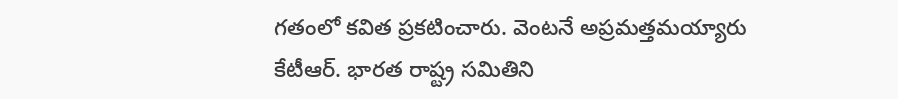గతంలో కవిత ప్రకటించారు. వెంటనే అప్రమత్తమయ్యారు కేటీఆర్. భారత రాష్ట్ర సమితిని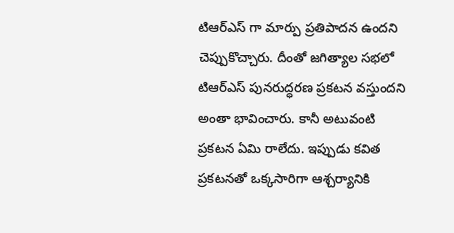టిఆర్ఎస్ గా మార్పు ప్రతిపాదన ఉందని చెప్పుకొచ్చారు. దీంతో జగిత్యాల సభలో టిఆర్ఎస్ పునరుద్ధరణ ప్రకటన వస్తుందని అంతా భావించారు. కానీ అటువంటి ప్రకటన ఏమి రాలేదు. ఇప్పుడు కవిత ప్రకటనతో ఒక్కసారిగా ఆశ్చర్యానికి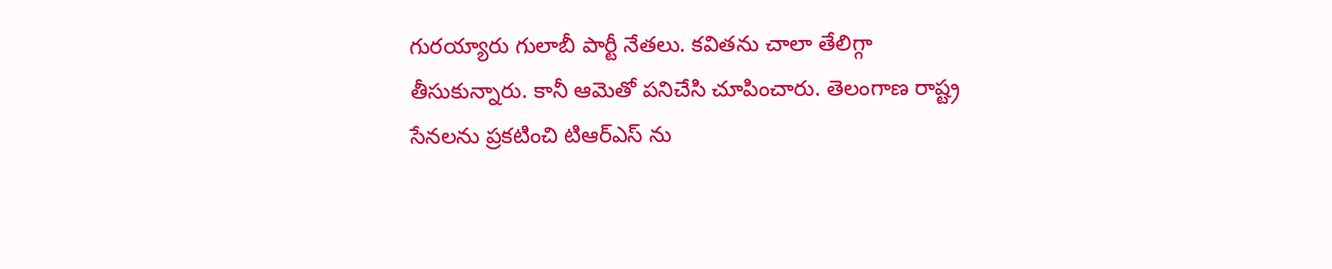గురయ్యారు గులాబీ పార్టీ నేతలు. కవితను చాలా తేలిగ్గా తీసుకున్నారు. కానీ ఆమెతో పనిచేసి చూపించారు. తెలంగాణ రాష్ట్ర సేనలను ప్రకటించి టిఆర్ఎస్ ను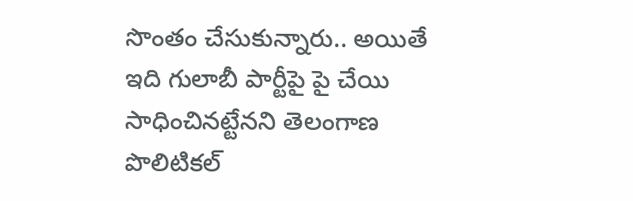సొంతం చేసుకున్నారు.. అయితే ఇది గులాబీ పార్టీపై పై చేయి సాధించినట్టేనని తెలంగాణ పొలిటికల్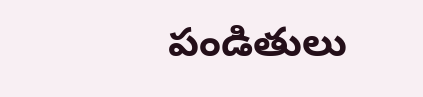పండితులు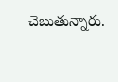చెబుతున్నారు.